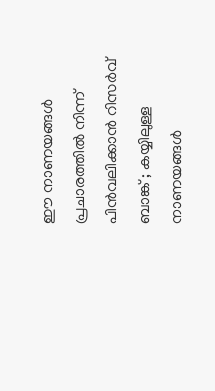ഈ നാണയങ്ങള്‍ പ്രചാരത്തിൽ നിന്ന് പിന്‍വലിക്കാന്‍ റിസര്‍വ് ബാങ്ക് ; കയ്യിലുള്ള നാണയങ്ങൾ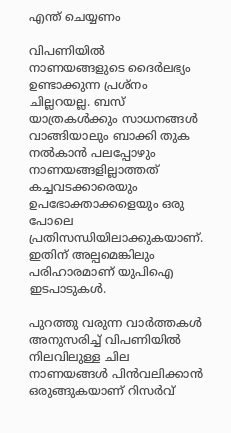എന്ത് ചെയ്യണം

വിപണിയിൽ നാണയങ്ങളുടെ ദൈർലഭ്യം ഉണ്ടാക്കുന്ന പ്രശ്നം ചില്ലറയല്ല. ബസ് യാത്രകൾക്കും സാധനങ്ങൾ വാങ്ങിയാലും ബാക്കി തുക നൽകാൻ പലപ്പോഴും നാണയങ്ങളില്ലാത്തത് കച്ചവടക്കാരെയും ഉപഭോക്താക്കളെയും ഒരു പോലെ പ്രതിസന്ധിയിലാക്കുകയാണ്. ഇതിന് അല്പമെങ്കിലും പരിഹാരമാണ് യുപിഐ ഇടപാടുകൾ.

പുറത്തു വരുന്ന വാർത്തകൾ അനുസരിച്ച് വിപണിയിൽ നിലവിലുള്ള ചില നാണയങ്ങൾ പിൻവലിക്കാൻ ഒരുങ്ങുകയാണ് റിസർവ്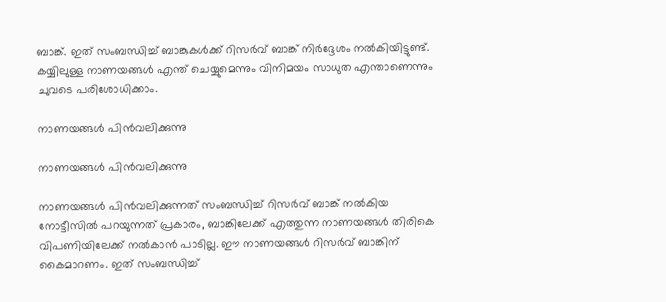ബാങ്ക്. ഇത് സംബന്ധിച്ച് ബാങ്കുകൾക്ക് റിസർവ് ബാങ്ക് നിർദ്ദേശം നൽകിയിട്ടുണ്ട്. കയ്യിലുള്ള നാണയങ്ങൾ എന്ത് ചെയ്യുമെന്നും വിനിമയം സാധുത എന്താണെന്നും ചുവടെ പരിശോധിക്കാം.

നാണയങ്ങൾ പിൻവലിക്കുന്നു

നാണയങ്ങൾ പിൻവലിക്കുന്നു

നാണയങ്ങൾ പിൻവലിക്കുന്നത് സംബന്ധിച്ച് റിസർവ് ബാങ്ക് നൽകിയ നോട്ടീസിൽ പറയുന്നത് പ്രകാരം, ബാങ്കിലേക്ക് എത്തുന്ന നാണയങ്ങൾ തിരികെ വിപണിയിലേക്ക് നൽകാൻ പാടില്ല. ഈ നാണയങ്ങൾ റിസർവ് ബാങ്കിന് കൈമാറണം. ഇത് സംബന്ധിച്ച്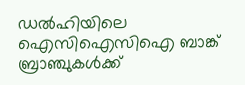ഡല്‍ഹിയിലെ ഐസിഐസിഐ ബാങ്ക് ബ്രാഞ്ചുകള്‍ക്ക്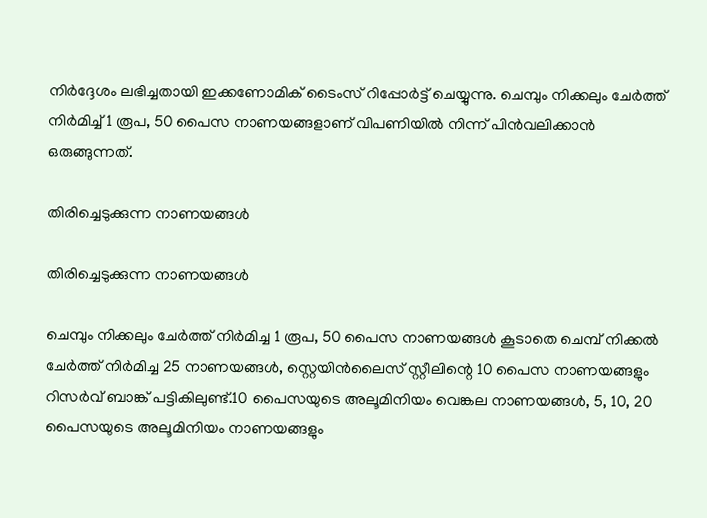നിര്‍ദ്ദേശം ലഭിച്ചതായി ഇക്കണോമിക് ടൈംസ് റിപ്പോര്‍ട്ട് ചെയ്യുന്നു. ചെമ്പും നിക്കലും ചേര്‍ത്ത് നിര്‍മിച്ച് 1 രൂപ, 50 പൈസ നാണയങ്ങളാണ് വിപണിയില്‍ നിന്ന് പിന്‍വലിക്കാന്‍ ഒരുങ്ങുന്നത്.

തിരിച്ചെടുക്കുന്ന നാണയങ്ങള്‍

തിരിച്ചെടുക്കുന്ന നാണയങ്ങള്‍

ചെമ്പും നിക്കലും ചേര്‍ത്ത് നിര്‍മിച്ച 1 രൂപ, 50 പൈസ നാണയങ്ങൾ കൂടാതെ ചെമ്പ് നിക്കൽ ചേർത്ത് നിർമിച്ച 25 നാണയങ്ങൾ, സ്റ്റെയിന്‍ലൈസ് സ്റ്റീലിന്റെ 10 പൈസ നാണയങ്ങളും റിസര്‍വ് ബാങ്ക് പട്ടികിലുണ്ട്.10 പൈസയുടെ അലൂമിനിയം വെങ്കല നാണയങ്ങള്‍, 5, 10, 20 പൈസയുടെ അലൂമിനിയം നാണയങ്ങളും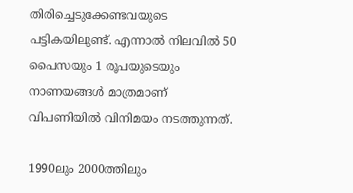തിരിച്ചെടുക്കേണ്ടവയുടെ പട്ടികയിലുണ്ട്. എന്നാല്‍ നിലവില്‍ 50 പൈസയും 1 രൂപയുടെയും നാണയങ്ങള്‍ മാത്രമാണ് വിപണിയില്‍ വിനിമയം നടത്തുന്നത്.

1990ലും 2000ത്തിലും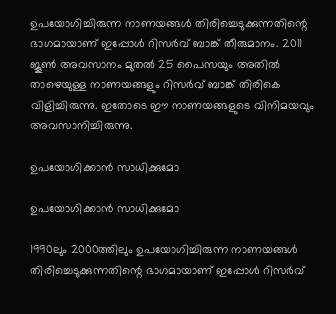ഉപയോഗിച്ചിരുന്ന നാണയങ്ങള്‍ തിരിച്ചെടുക്കുന്നതിന്റെ ഭാഗമായാണ് ഇപ്പോൾ റിസർവ് ബാങ്ക് തീരുമാനം. 2011 ജൂൺ അവസാനം മുതൽ 25 പൈസയും അതിൽ താഴെയുള്ള നാണയങ്ങളും റിസർവ് ബാങ്ക് തിരികെ വിളിച്ചിരുന്നു. ഇതോടെ ഈ നാണയങ്ങളുടെ വിനിമയവും അവസാനിച്ചിരുന്നു.

ഉപയോഗിക്കാൻ സാധിക്കുമോ

ഉപയോഗിക്കാൻ സാധിക്കുമോ

1990ലും 2000ത്തിലും ഉപയോഗിച്ചിരുന്ന നാണയങ്ങള്‍ തിരിച്ചെടുക്കുന്നതിന്റെ ഭാഗമായാണ് ഇപ്പോൾ റിസർവ്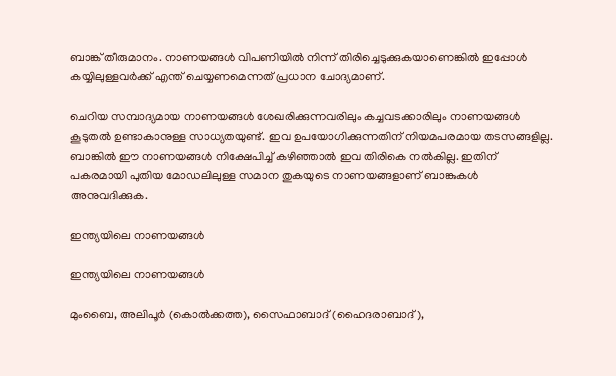ബാങ്ക് തീരുമാനം. നാണയങ്ങള്‍ വിപണിയില്‍ നിന്ന് തിരിച്ചെടുക്കുകയാണെങ്കിൽ ഇപ്പോള്‍ കയ്യിലുള്ളവര്‍ക്ക് എന്ത് ചെയ്യണമെന്നത് പ്രധാന ചോദ്യമാണ്.

ചെറിയ സമ്പാദ്യമായ നാണയങ്ങൾ ശേഖരിക്കുന്നവരിലും കച്ചവടക്കാരിലും നാണയങ്ങൾ കൂടുതൽ ഉണ്ടാകാനുള്ള സാധ്യതയുണ്ട്. ഇവ ഉപയോഗിക്കുന്നതിന് നിയമപരമായ തടസങ്ങളില്ല. ബാങ്കിൽ ഈ നാണയങ്ങൾ നിക്ഷേപിച്ച് കഴിഞ്ഞാൽ ഇവ തിരികെ നൽകില്ല. ഇതിന് പകരമായി പുതിയ മോഡലിലുള്ള സമാന തുകയുടെ നാണയങ്ങളാണ് ബാങ്കുകൾ അനുവദിക്കുക.

ഇന്ത്യയിലെ നാണയങ്ങൾ

ഇന്ത്യയിലെ നാണയങ്ങൾ

മുംബൈ, അലിപൂർ (കൊൽക്കത്ത), സൈഫാബാദ് (ഹൈദരാബാദ്),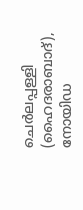ചെർലപ്പള്ളി (ഹൈദരാബാദ്), നോയിഡ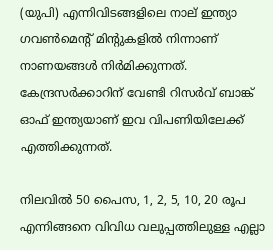(യുപി) എന്നിവിടങ്ങളിലെ നാല് ഇന്ത്യാ ഗവൺമെന്റ് മിന്റുകളിൽ നിന്നാണ് നാണയങ്ങൾ നിർമിക്കുന്നത്. കേന്ദ്രസർക്കാറിന് വേണ്ടി റിസർവ് ബാങ്ക് ഓഫ് ഇന്ത്യയാണ് ഇവ വിപണിയിലേക്ക് എത്തിക്കുന്നത്.

നിലവിൽ 50 പൈസ, 1, 2, 5, 10, 20 രൂപ എന്നിങ്ങനെ വിവിധ വലുപ്പത്തിലുള്ള എല്ലാ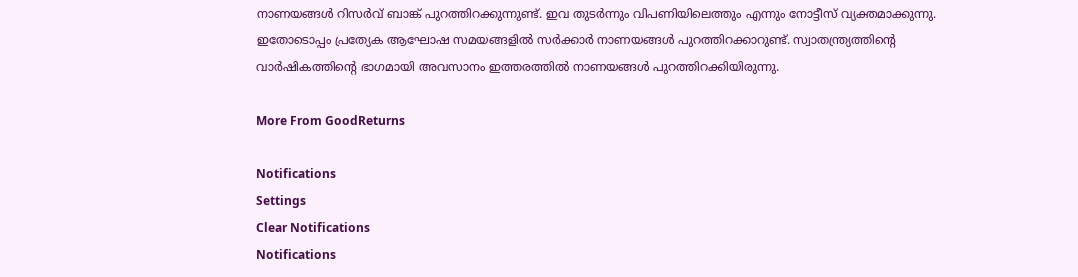നാണയങ്ങൾ റിസർവ് ബാങ്ക് പുറത്തിറക്കുന്നുണ്ട്. ഇവ തുടർന്നും വിപണിയിലെത്തും എന്നും നോട്ടീസ് വ്യക്തമാക്കുന്നു. ഇതോടൊപ്പം പ്രത്യേക ആഘോഷ സമയങ്ങളിൽ സർക്കാർ നാണയങ്ങൾ പുറത്തിറക്കാറുണ്ട്. സ്വാതന്ത്ര്യത്തിന്റെ വാർഷികത്തിന്റെ ഭാഗമായി അവസാനം ഇത്തരത്തിൽ നാണയങ്ങൾ പുറത്തിറക്കിയിരുന്നു.

More From GoodReturns

Notifications
Settings
Clear Notifications
Notifications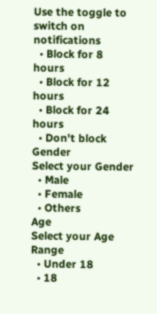Use the toggle to switch on notifications
  • Block for 8 hours
  • Block for 12 hours
  • Block for 24 hours
  • Don't block
Gender
Select your Gender
  • Male
  • Female
  • Others
Age
Select your Age Range
  • Under 18
  • 18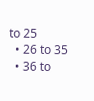to 25
  • 26 to 35
  • 36 to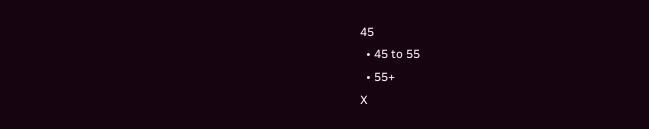45
  • 45 to 55
  • 55+
X